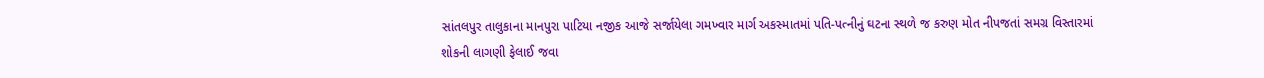સાંતલપુર તાલુકાના માનપુરા પાટિયા નજીક આજે સર્જાયેલા ગમખ્વાર માર્ગ અકસ્માતમાં પતિ-પત્નીનું ઘટના સ્થળે જ કરુણ મોત નીપજતાં સમગ્ર વિસ્તારમાં શોકની લાગણી ફેલાઈ જવા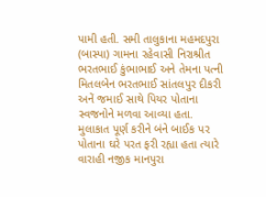પામી હતી. સમી તાલુકાના મહમદપુરા (બાસ્પા) ગામના રહેવાસી નિરાશ્રીત ભરતભાઈ કુંભાભાઈ અને તેમના પત્ની મિતલબેન ભરતભાઈ સાંતલપુર દીકરી અનેં જમાઈ સાથે પિયર પોતાના સ્વજનોને મળવા આવ્યા હતા. મુલાકાત પૂર્ણ કરીને બંને બાઈક પર પોતાના ઘરે પરત ફરી રહ્યા હતા ત્યારે વારાહી નજીક માનપુરા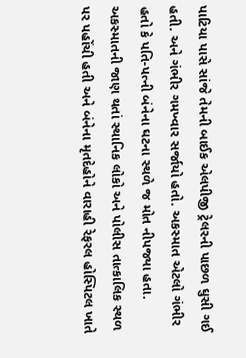પાટિયા પાસે સાંજે તેમની બાઈક એલપીજી ટ્રેલરની પાછળ ઘુસી ગઈ હતી. અને ગંભીર ગમખ્વાર સર્જાયો હતો. અકસ્માત એટલો ગંભીર હતો કે પતિ-પત્ની બંનેના ઘટના સ્થળે જ મોત નીપજ્યા હતા. અકસ્માતની જાણ થતાં સ્થાનિક લોકો અને પોલીસ તાત્કાલિક સ્થળ પર પહોંચી હતી અને બંનેના મૃતદેહોને વારાહી રેફરલ હોસ્પિટલ ખાતે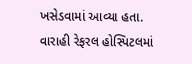ખસેડવામાં આવ્યા હતા. વારાહી રેફરલ હોસ્પિટલમાં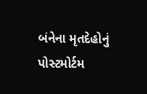બંનેના મૃતદેહોનું પોસ્ટમોર્ટમ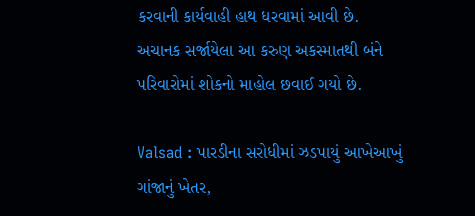કરવાની કાર્યવાહી હાથ ધરવામાં આવી છે. અચાનક સર્જાયેલા આ કરુણ અકસ્માતથી બંને પરિવારોમાં શોકનો માહોલ છવાઈ ગયો છે.

Valsad : પારડીના સરોધીમાં ઝડપાયું આખેઆખું ગાંજાનું ખેતર,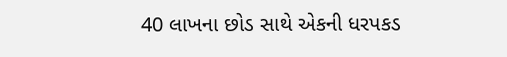40 લાખના છોડ સાથે એકની ધરપકડ